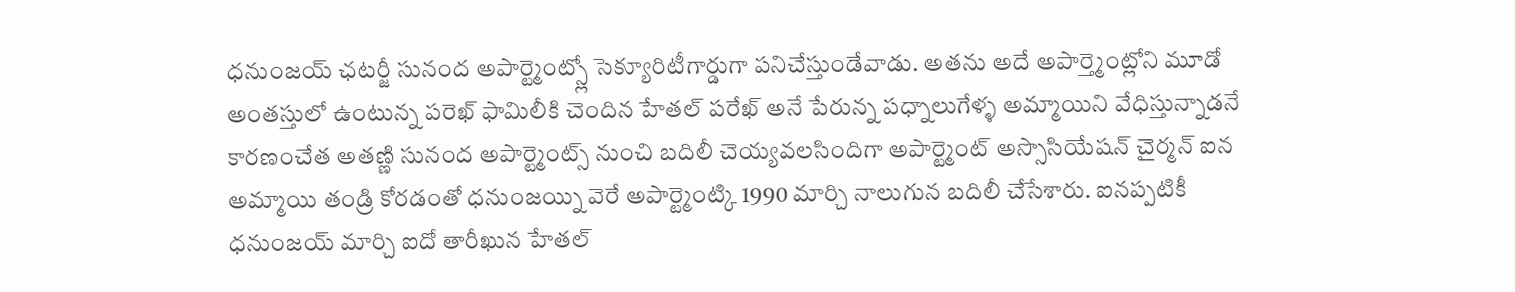ధనుంజయ్ ఛటర్జీ సునంద అపార్ట్మెంట్స్లో సెక్యూరిటీగార్డుగా పనిచేస్తుండేవాడు. అతను అదే అపార్త్మెంట్లోని మూడో అంతస్తులో ఉంటున్న పరెఖ్ ఫామిలీకి చెందిన హేతల్ పరేఖ్ అనే పేరున్న పధ్నాలుగేళ్ళ అమ్మాయిని వేధిస్తున్నాడనే కారణంచేత అతణ్ణి సునంద అపార్ట్మెంట్స్ నుంచి బదిలీ చెయ్యవలసిందిగా అపార్ట్మెంట్ అస్సొసియేషన్ చైర్మన్ ఐన అమ్మాయి తండ్రి కోరడంతో ధనుంజయ్ని వెరే అపార్ట్మెంట్కి 1990 మార్చి నాలుగున బదిలీ చేసేశారు. ఐనప్పటికీ ధనుంజయ్ మార్చి ఐదో తారీఖున హేతల్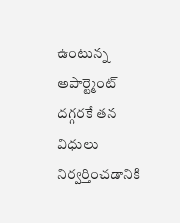ఉంటున్న అపార్ట్మెంట్ దగ్గరకే తన విధులు నిర్వర్తించడానికి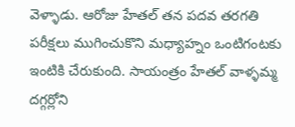వెళ్ళాడు. ఆరోజు హేతల్ తన పదవ తరగతి పరీక్షలు ముగించుకొని మధ్యాహ్నం ఒంటిగంటకు ఇంటికి చేరుకుంది. సాయంత్రం హేతల్ వాళ్ళమ్మ దగ్గర్లోని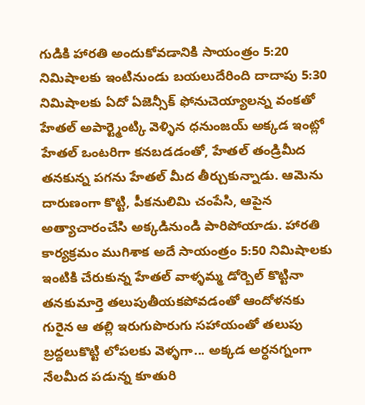గుడికి హారతి అందుకోవడానికి సాయంత్రం 5:20 నిమిషాలకు ఇంటినుండు బయలుదేరింది దాదాపు 5:30 నిమిషాలకు ఏదో ఏజెన్సీక్ ఫోనుచెయ్యాలన్న వంకతో హేతల్ అపార్ట్మెంట్కి వెళ్ళిన ధనుంజయ్ అక్కడ ఇంట్లో హేతల్ ఒంటరిగా కనబడడంతో, హేతల్ తండ్రిమీద తనకున్న పగను హేతల్ మీద తీర్చుకున్నాడు. ఆమెను దారుణంగా కొట్టి, పీకనులిమి చంపేసి, ఆపైన అత్యాచారంచేసి అక్కడినుండి పారిపోయాడు. హారతి కార్యక్రమం ముగిశాక అదే సాయంత్రం 5:50 నిమిషాలకు ఇంటికి చేరుకున్న హేతల్ వాళ్ళమ్మ డోర్బెల్ కొట్టినా తనకుమార్తె తలుపుతీయకపోవడంతో ఆందోళనకు గురైన ఆ తల్లి ఇరుగుపొరుగు సహాయంతో తలుపు బ్రద్దలుకొట్టి లోపలకు వెళ్ళగా... అక్కడ అర్ధనగ్నంగా నేలమీద పడున్న కూతురి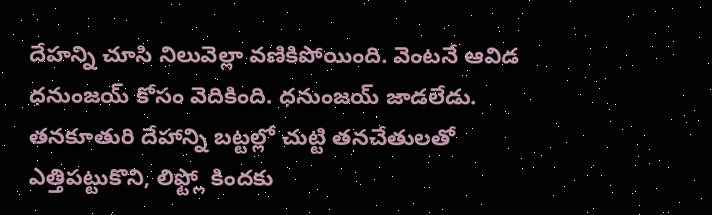దేహన్ని చూసి నిలువెల్లా వణికిపోయింది. వెంటనే ఆవిడ ధనుంజయ్ కోసం వెదికింది. ధనుంజయ్ జాడలేడు. తనకూతురి దేహాన్ని బట్టల్లో చుట్టి తనచేతులతో ఎత్తిపట్టుకొని, లిఫ్ట్లో కిందకు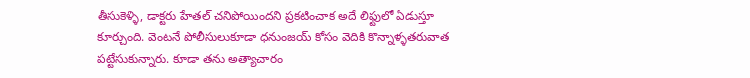తీసుకెళ్ళి, డాక్టరు హేతల్ చనిపోయిందని ప్రకటించాక అదే లిఫ్టులో ఏడుస్తూ కూర్చుంది. వెంటనే పోలీసులుకూడా ధనుంజయ్ కోసం వెదికి కొన్నాళ్ళతరువాత పట్టేసుకున్నారు. కూడా తను అత్యాచారం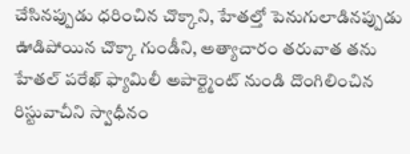చేసినప్పుడు ధరించిన చొక్కాని, హేతల్తో పెనుగులాడినప్పుడు ఊడిపోయిన చొక్కా గుండీని, అత్యాచారం తరువాత తను హేతల్ పరేఖ్ ఫ్యామిలీ అపార్ట్మెంట్ నుండి దొంగిలించిన రిస్టువాచీని స్వాధీనం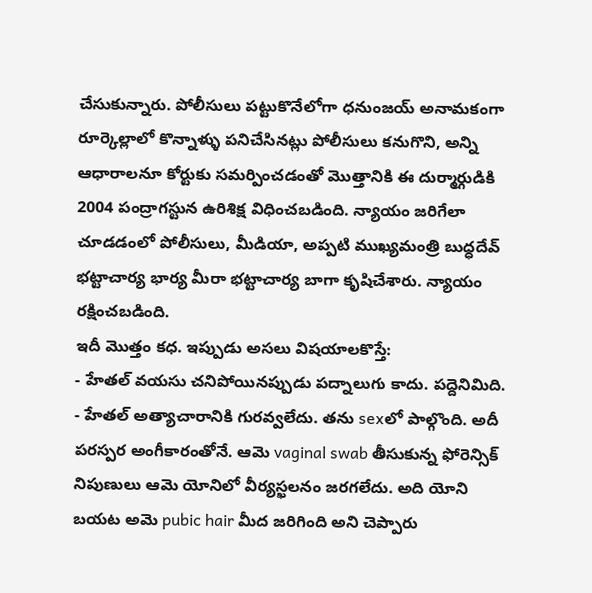చేసుకున్నారు. పోలీసులు పట్టుకొనేలోగా ధనుంజయ్ అనామకంగా రూర్కెల్లాలో కొన్నాళ్ళు పనిచేసినట్లు పోలీసులు కనుగొని, అన్ని ఆధారాలనూ కోర్టుకు సమర్పించడంతో మొత్తానికి ఈ దుర్మార్గుడికి 2004 పంద్రాగస్టున ఉరిశిక్ష విధించబడింది. న్యాయం జరిగేలా చూడడంలో పోలీసులు, మీడియా, అప్పటి ముఖ్యమంత్రి బుధ్ధదేవ్ భట్టాచార్య భార్య మీరా భట్టాచార్య బాగా కృషిచేశారు. న్యాయం రక్షించబడింది.
ఇదీ మొత్తం కధ. ఇప్పుడు అసలు విషయాలకొస్తే:
- హేతల్ వయసు చనిపోయినప్పుడు పద్నాలుగు కాదు. పద్దెనిమిది.
- హేతల్ అత్యాచారానికి గురవ్వలేదు. తను sexలో పాల్గొంది. అదీ పరస్పర అంగీకారంతోనే. ఆమె vaginal swab తీసుకున్న ఫోరెన్సిక్ నిపుణులు ఆమె యోనిలో వీర్యస్ఖలనం జరగలేదు. అది యోని బయట అమె pubic hair మీద జరిగింది అని చెప్పారు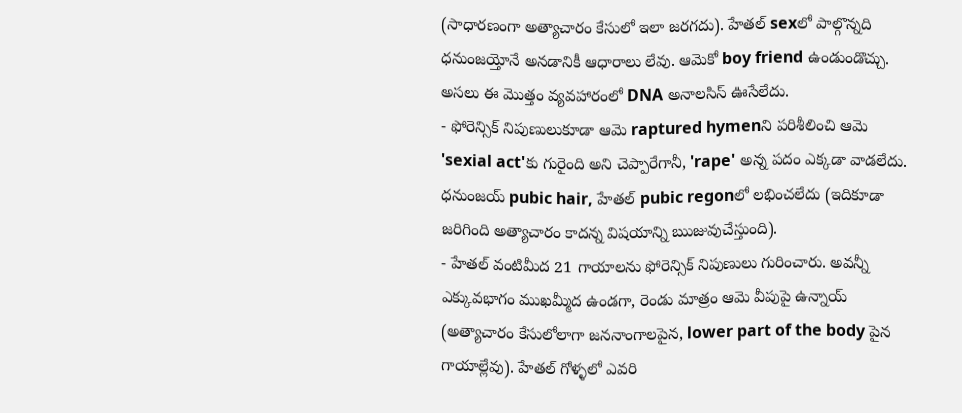(సాధారణంగా అత్యాచారం కేసులో ఇలా జరగదు). హేతల్ sexలో పాల్గొన్నది ధనుంజయ్తోనే అనడానికీ ఆధారాలు లేవు. ఆమెకో boy friend ఉండుండొచ్చు. అసలు ఈ మొత్తం వ్యవహారంలో DNA అనాలసిస్ ఊసేలేదు.
- ఫోరెన్సిక్ నిపుణులుకూడా ఆమె raptured hymenని పరిశీలించి ఆమె 'sexial act'కు గురైంది అని చెప్పారేగానీ, 'rape' అన్న పదం ఎక్కడా వాడలేదు. ధనుంజయ్ pubic hair, హేతల్ pubic regonలో లభించలేదు (ఇదికూడా జరిగింది అత్యాచారం కాదన్న విషయాన్ని ఋజువుచేస్తుంది).
- హేతల్ వంటిమీద 21 గాయాలను ఫోరెన్సిక్ నిపుణులు గురించారు. అవన్నీ ఎక్కువభాగం ముఖమ్మీద ఉండగా, రెండు మాత్రం ఆమె వీపుపై ఉన్నాయ్ (అత్యాచారం కేసులోలాగా జననాంగాలపైన, lower part of the body పైన గాయాల్లేవు). హేతల్ గోళ్ళలో ఎవరి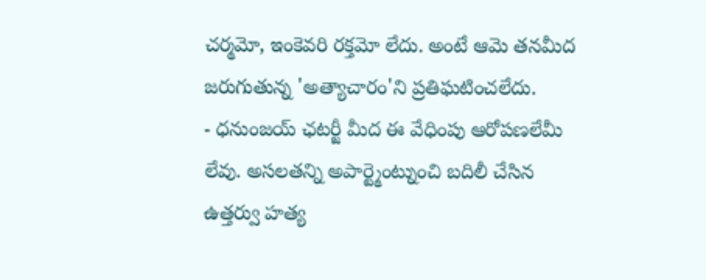చర్మమో, ఇంకెవరి రక్తమో లేదు. అంటే ఆమె తనమీద జరుగుతున్న 'అత్యాచారం'ని ప్రతిఘటించలేదు.
- ధనుంజయ్ ఛటర్జీ మీద ఈ వేధింపు ఆరోపణలేమీ లేవు. అసలతన్ని అపార్ట్మెంట్నుంచి బదిలీ చేసిన ఉత్తర్వు హత్య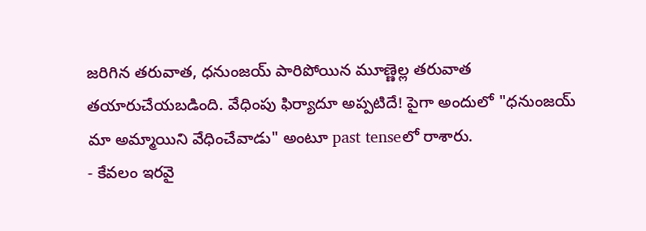జరిగిన తరువాత, ధనుంజయ్ పారిపోయిన మూణ్ణెల్ల తరువాత తయారుచేయబడింది. వేధింపు ఫిర్యాదూ అప్పటిదే! పైగా అందులో "ధనుంజయ్ మా అమ్మాయిని వేధించేవాడు" అంటూ past tenseలో రాశారు.
- కేవలం ఇరవై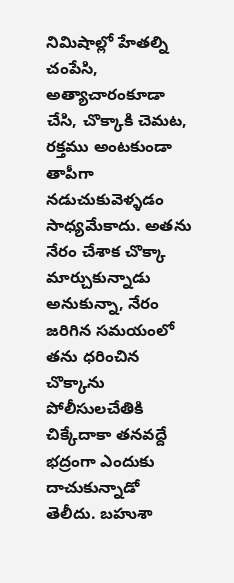నిమిషాల్లో హేతల్ని చంపేసి, అత్యాచారంకూడా చేసి, చొక్కాకి చెమట, రక్తము అంటకుండా తాపీగా నడుచుకువెళ్ళడం సాధ్యమేకాదు. అతను నేరం చేశాక చొక్కా మార్చుకున్నాడు అనుకున్నా, నేరం జరిగిన సమయంలో తను ధరించిన చొక్కాను పోలీసులచేతికి చిక్కేదాకా తనవద్దే భద్రంగా ఎందుకు దాచుకున్నాడో తెలీదు. బహుశా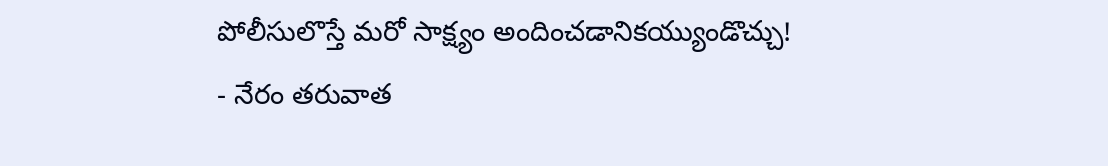పోలీసులొస్తే మరో సాక్ష్యం అందించడానికయ్యుండొచ్చు!
- నేరం తరువాత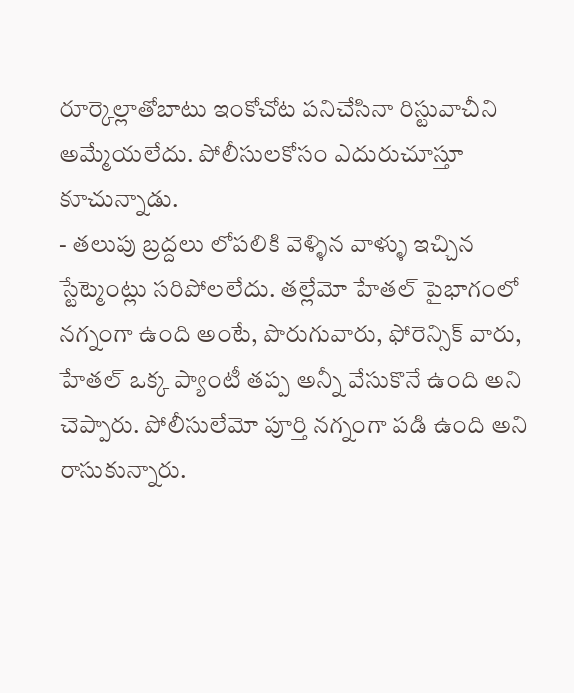రూర్కెల్లాతోబాటు ఇంకోచోట పనిచేసినా రిస్టువాచీని అమ్మేయలేదు. పోలీసులకోసం ఎదురుచూస్తూ కూచున్నాడు.
- తలుపు బ్రద్దలు లోపలికి వెళ్ళిన వాళ్ళు ఇచ్చిన స్టేట్మెంట్లు సరిపోలలేదు. తల్లేమో హేతల్ పైభాగంలో నగ్నంగా ఉంది అంటే, పొరుగువారు, ఫోరెన్సిక్ వారు, హేతల్ ఒక్క ప్యాంటీ తప్ప అన్నీ వేసుకొనే ఉంది అని చెప్పారు. పోలీసులేమో పూర్తి నగ్నంగా పడి ఉంది అని రాసుకున్నారు.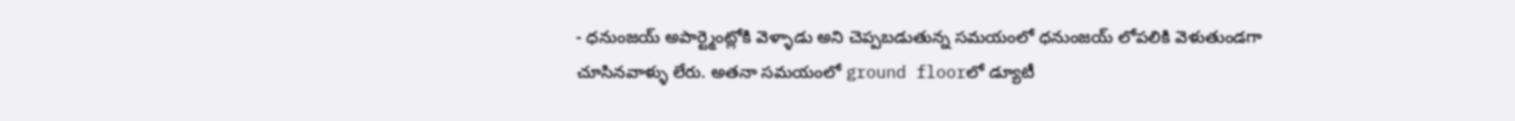- ధనుంజయ్ అపార్ట్మెంట్లోకి వెళ్ళాడు అని చెప్పబడుతున్న సమయంలో ధనుంజయ్ లోపలికి వెళుతుండగా చూసినవాళ్ళు లేరు. అతనా సమయంలో ground floorలో డ్యూటీ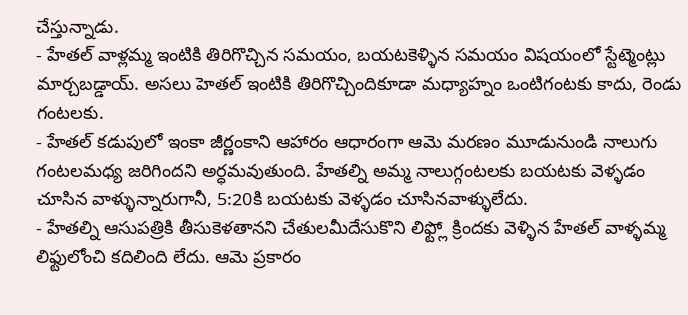చేస్తున్నాడు.
- హేతల్ వాళ్లమ్మ ఇంటికి తిరిగొచ్చిన సమయం, బయటకెళ్ళిన సమయం విషయంలో స్టేట్మెంట్లు మార్చబడ్డాయ్. అసలు హెతల్ ఇంటికి తిరిగొచ్చిందికూడా మధ్యాహ్నం ఒంటిగంటకు కాదు, రెండు గంటలకు.
- హేతల్ కడుపులో ఇంకా జీర్ణంకాని ఆహారం ఆధారంగా ఆమె మరణం మూడునుండి నాలుగు గంటలమధ్య జరిగిందని అర్ధమవుతుంది. హేతల్ని అమ్మ నాలుగ్గంటలకు బయటకు వెళ్ళడం చూసిన వాళ్ళున్నారుగానీ, 5:20కి బయటకు వెళ్ళడం చూసినవాళ్ళులేదు.
- హేతల్ని ఆసుపత్రికి తీసుకెళతానని చేతులమీదేసుకొని లిఫ్ట్లో క్రిందకు వెళ్ళిన హేతల్ వాళ్ళమ్మ లిఫ్టులోంచి కదిలింది లేదు. ఆమె ప్రకారం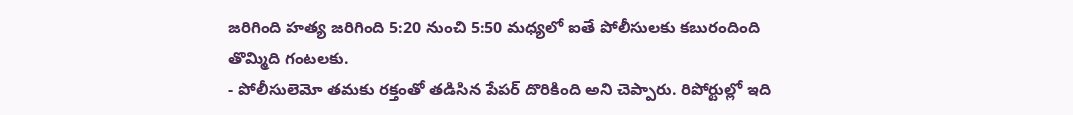జరిగింది హత్య జరిగింది 5:20 నుంచి 5:50 మధ్యలో ఐతే పోలీసులకు కబురందింది తొమ్మిది గంటలకు.
- పోలీసులెమో తమకు రక్తంతో తడిసిన పేపర్ దొరికింది అని చెప్పారు. రిపోర్టుల్లో ఇది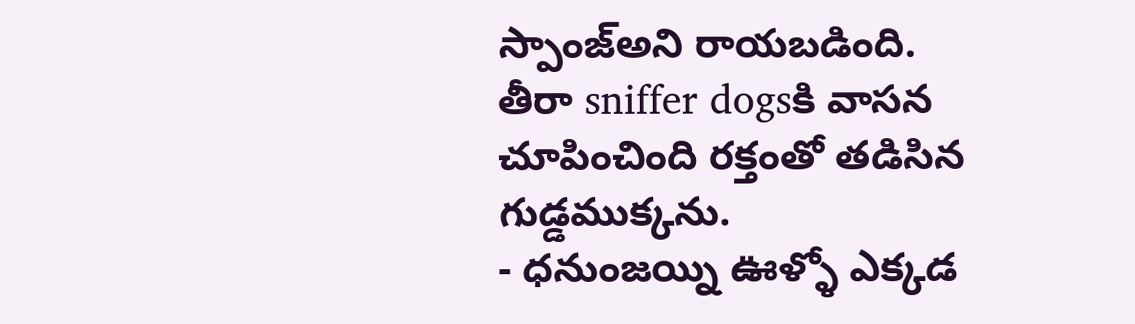స్పాంజ్అని రాయబడింది. తీరా sniffer dogsకి వాసన చూపించింది రక్తంతో తడిసిన గుడ్డముక్కను.
- ధనుంజయ్ని ఊళ్ళో ఎక్కడ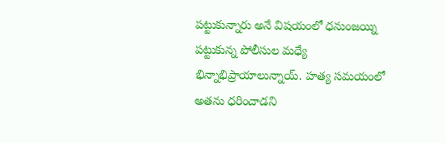పట్టుకున్నారు అనే విషయంలో ధనుంజయ్ని పట్టుకున్న పోలీసుల మధ్యే భిన్నాభిప్రాయాలున్నాయ్. హత్య సమయంలో అతను ధరించాడని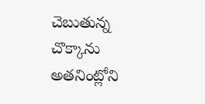చెబుతున్న చొక్కాను అతనింట్లోని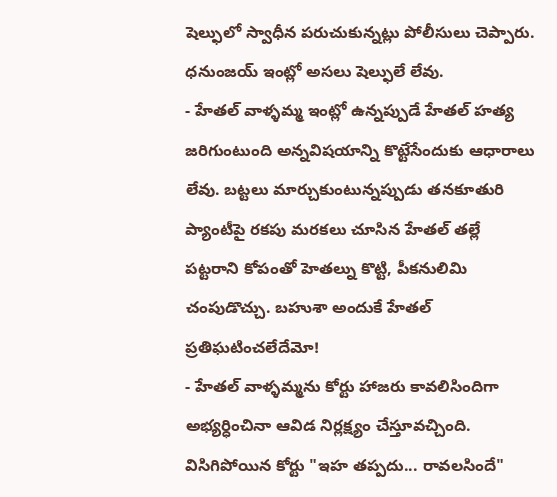షెల్ఫులో స్వాధీన పరుచుకున్నట్లు పోలీసులు చెప్పారు. ధనుంజయ్ ఇంట్లో అసలు షెల్ఫులే లేవు.
- హేతల్ వాళ్ళమ్మ ఇంట్లో ఉన్నప్పుడే హేతల్ హత్య జరిగుంటుంది అన్నవిషయాన్ని కొట్టేసేందుకు ఆధారాలు లేవు. బట్టలు మార్చుకుంటున్నప్పుడు తనకూతురి ప్యాంటీపై రకపు మరకలు చూసిన హేతల్ తల్లే పట్టరాని కోపంతో హెతల్ను కొట్టి, పీకనులిమి చంపుడొచ్చు. బహుశా అందుకే హేతల్ ప్రతిఘటించలేదేమో!
- హేతల్ వాళ్ళమ్మను కోర్టు హాజరు కావలిసిందిగా అభ్యర్ధించినా ఆవిడ నిర్లక్ష్యం చేస్తూవచ్చింది. విసిగిపోయిన కోర్టు "ఇహ తప్పదు... రావలసిందే"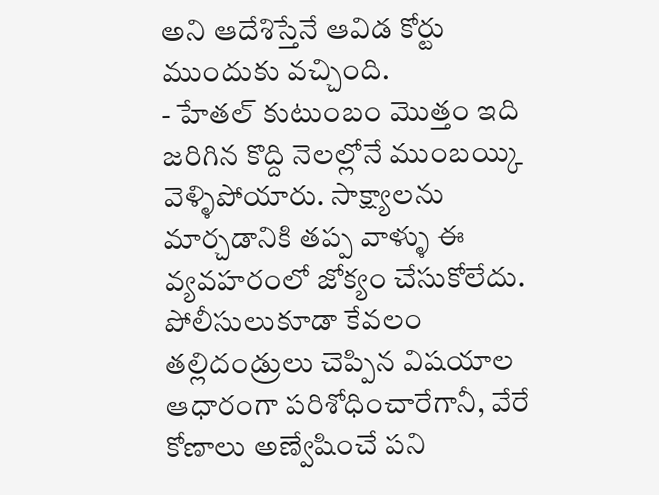అని ఆదేశిస్తేనే ఆవిడ కోర్టు ముందుకు వచ్చింది.
- హేతల్ కుటుంబం మొత్తం ఇది జరిగిన కొద్ది నెలల్లోనే ముంబయ్కి వెళ్ళిపోయారు. సాక్ష్యాలను మార్చడానికి తప్ప వాళ్ళు ఈ వ్యవహరంలో జోక్యం చేసుకోలేదు. పోలీసులుకూడా కేవలం తల్లిదండ్రులు చెప్పిన విషయాల ఆధారంగా పరిశోధించారేగానీ, వేరే కోణాలు అణ్వేషించే పని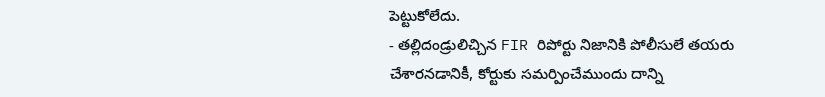పెట్టుకోలేదు.
- తల్లిదండ్రులిచ్చిన FIR రిపోర్టు నిజానికి పోలీసులే తయరు చేశారనడానికీ, కోర్టుకు సమర్పించేముందు దాన్ని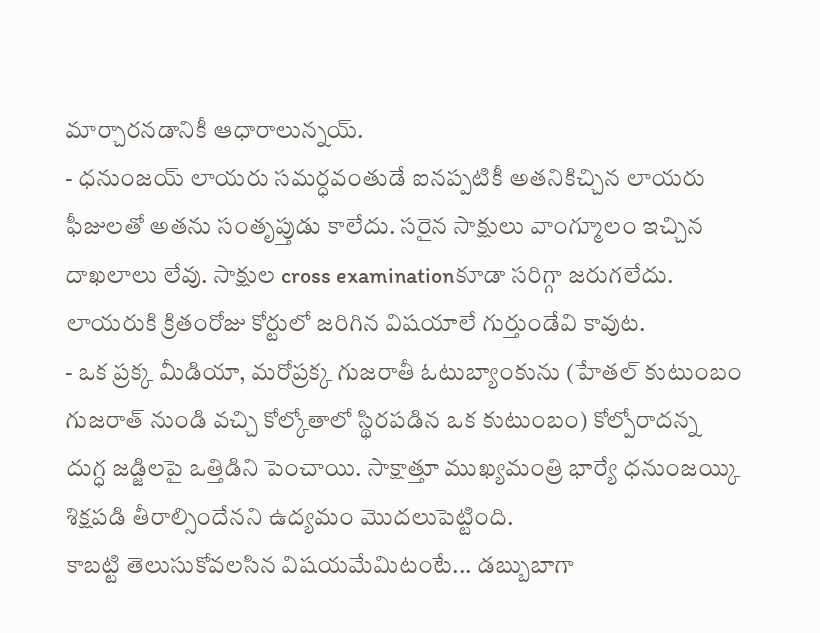మార్చారనడానికీ ఆధారాలున్నయ్.
- ధనుంజయ్ లాయరు సమర్ధవంతుడే ఐనప్పటికీ అతనికిచ్చిన లాయరు ఫీజులతో అతను సంతృప్తుడు కాలేదు. సరైన సాక్షులు వాంగ్మూలం ఇచ్చిన దాఖలాలు లేవు. సాక్షుల cross examinationకూడా సరిగ్గా జరుగలేదు. లాయరుకి క్రితంరోజు కోర్టులో జరిగిన విషయాలే గుర్తుండేవి కావుట.
- ఒక ప్రక్క మీడియా, మరోప్రక్క గుజరాతీ ఓటుబ్యాంకును (హేతల్ కుటుంబం గుజరాత్ నుండి వచ్చి కోల్కోతాలో స్థిరపడిన ఒక కుటుంబం) కోల్పోరాదన్న దుగ్ధ జడ్జిలపై ఒత్తిడిని పెంచాయి. సాక్షాత్తూ ముఖ్యమంత్రి భార్యే ధనుంజయ్కి శిక్షపడి తీరాల్సిందేనని ఉద్యమం మొదలుపెట్టింది.
కాబట్టి తెలుసుకోవలసిన విషయమేమిటంటే... డబ్బుబాగా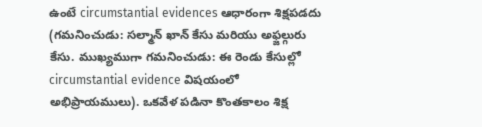ఉంటే circumstantial evidences ఆధారంగా శిక్షపడదు (గమనించుడు: సల్మాన్ ఖాన్ కేసు మరియు అఫ్జల్గురు కేసు. ముఖ్యముగా గమనించుడు: ఈ రెండు కేసుల్లో circumstantial evidence విషయంలో అభిప్రాయములు). ఒకవేళ పడినా కొంతకాలం శిక్ష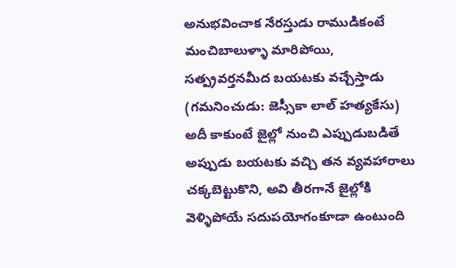అనుభవించాక నేరస్తుడు రాముడికంటే మంచిబాలుళ్ళా మారిపోయి, సత్ప్రవర్తనమీద బయటకు వచ్చేస్తాడు (గమనించుడు: జెస్సీకా లాల్ హత్యకేసు) అదీ కాకుంటే జైల్లో నుంచి ఎప్పుడుబడితే అప్పుడు బయటకు వచ్చి తన వ్యవహారాలు చక్కబెట్టుకొని, అవి తీరగానే జైల్లోకి వెళ్ళిపోయే సదుపయోగంకూడా ఉంటుంది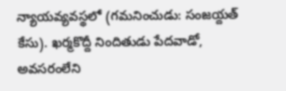న్యాయవ్యవస్థలో (గమనించుడు: సంజయ్దత్ కేసు). ఖర్మకొద్దీ నిందితుడు పేదవాడో, అవసరంలేని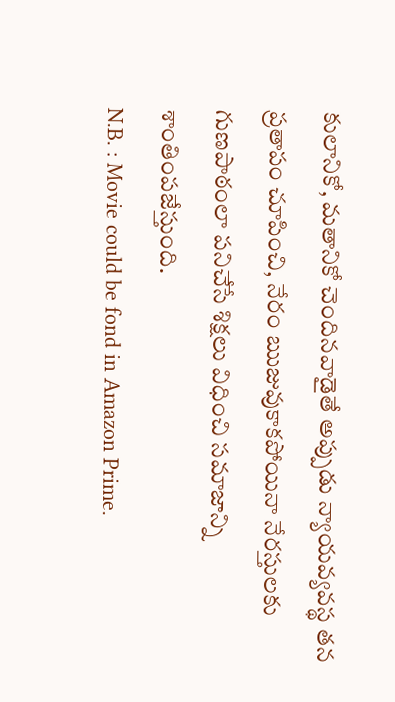కులానికో, మతానికో చెందినవాడైతే అప్పుడు న్యాయవ్యవస్థ తన ప్రతాపం చూపించి, నేరం ఋజువుకాకపోయినా నేరస్తులకు గుణపాఠంలా పనిచేసే శిక్షలు విధించి సమాజాన్ని శాంతింపజేస్తుంది.
N.B. : Movie could be fond in Amazon Prime.